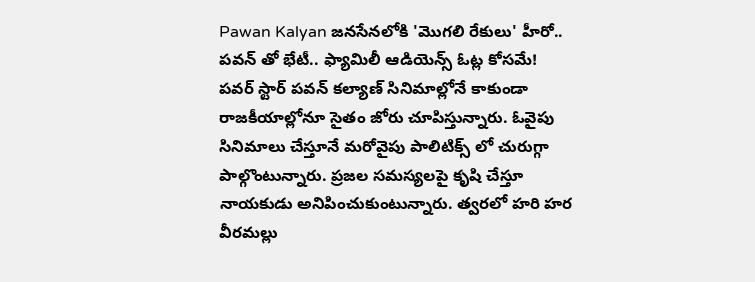Pawan Kalyan జనసేనలోకి 'మొగలి రేకులు' హీరో.. పవన్ తో భేటీ.. ఫ్యామిలీ ఆడియెన్స్ ఓట్ల కోసమే!
పవర్ స్టార్ పవన్ కల్యాణ్ సినిమాల్లోనే కాకుండా రాజకీయాల్లోనూ సైతం జోరు చూపిస్తున్నారు. ఓవైపు సినిమాలు చేస్తూనే మరోవైపు పాలిటిక్స్ లో చురుగ్గా పాల్గొంటున్నారు. ప్రజల సమస్యలపై కృషి చేస్తూ నాయకుడు అనిపించుకుంటున్నారు. త్వరలో హరి హర వీరమల్లు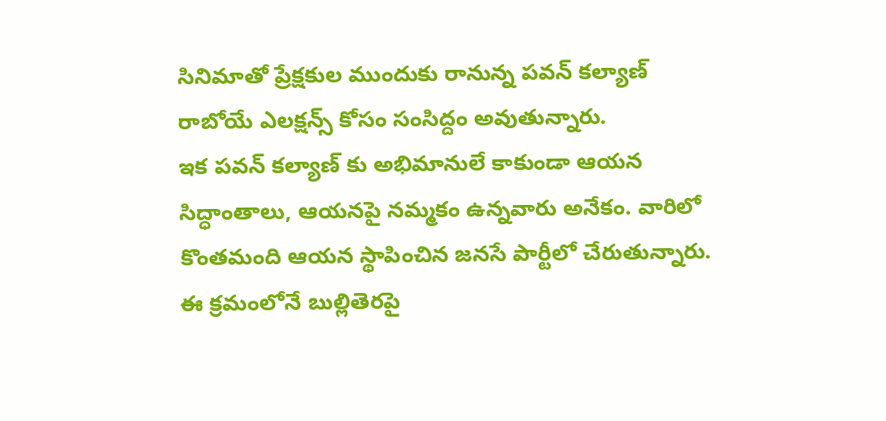సినిమాతో ప్రేక్షకుల ముందుకు రానున్న పవన్ కల్యాణ్ రాబోయే ఎలక్షన్స్ కోసం సంసిద్దం అవుతున్నారు.
ఇక పవన్ కల్యాణ్ కు అభిమానులే కాకుండా ఆయన సిద్ధాంతాలు, ఆయనపై నమ్మకం ఉన్నవారు అనేకం. వారిలో కొంతమంది ఆయన స్థాపించిన జనసే పార్టీలో చేరుతున్నారు. ఈ క్రమంలోనే బుల్లితెరపై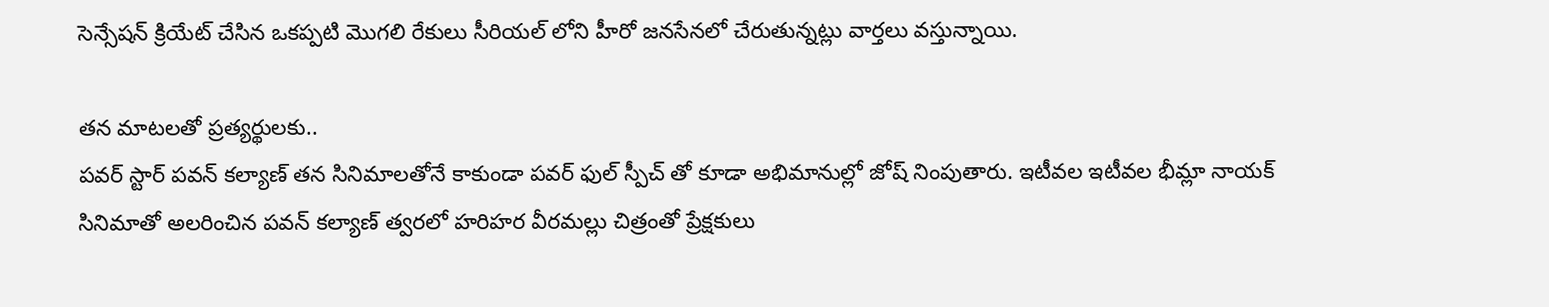సెన్సేషన్ క్రియేట్ చేసిన ఒకప్పటి మొగలి రేకులు సీరియల్ లోని హీరో జనసేనలో చేరుతున్నట్లు వార్తలు వస్తున్నాయి.

తన మాటలతో ప్రత్యర్థులకు..
పవర్ స్టార్ పవన్ కల్యాణ్ తన సినిమాలతోనే కాకుండా పవర్ ఫుల్ స్పీచ్ తో కూడా అభిమానుల్లో జోష్ నింపుతారు. ఇటీవల ఇటీవల భీమ్లా నాయక్ సినిమాతో అలరించిన పవన్ కల్యాణ్ త్వరలో హరిహర వీరమల్లు చిత్రంతో ప్రేక్షకులు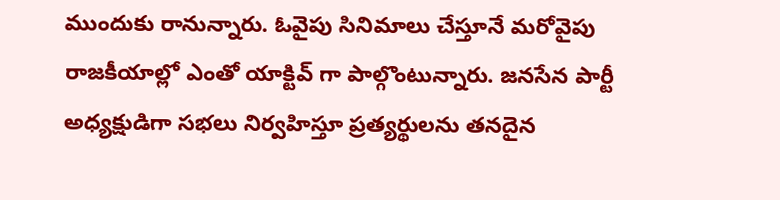ముందుకు రానున్నారు. ఓవైపు సినిమాలు చేస్తూనే మరోవైపు రాజకీయాల్లో ఎంతో యాక్టివ్ గా పాల్గొంటున్నారు. జనసేన పార్టీ అధ్యక్షుడిగా సభలు నిర్వహిస్తూ ప్రత్యర్థులను తనదైన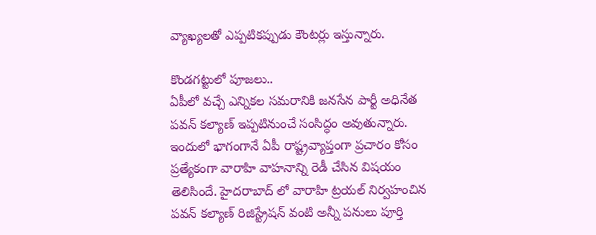వ్యాఖ్యలతో ఎప్పటికప్పుడు కౌంటర్లు ఇస్తున్నారు.

కొండగట్టులో పూజలు..
ఏపీలో వచ్చే ఎన్నికల సమరానికి జనసేన పార్టీ అధినేత పవన్ కల్యాణ్ ఇప్పటినుంచే సంసిద్ధం అవుతున్నారు. ఇందులో భాగంగానే ఏపీ రాష్ట్రవ్యాప్తంగా ప్రచారం కోసం ప్రత్యేకంగా వారాహి వాహనాన్ని రెడీ చేసిన విషయం తెలిసిందే. హైదరాబాద్ లో వారాహి ట్రయల్ నిర్వహంచిన పవన్ కల్యాణ్ రిజిస్ట్రేషన్ వంటి అన్నీ పనులు పూర్తి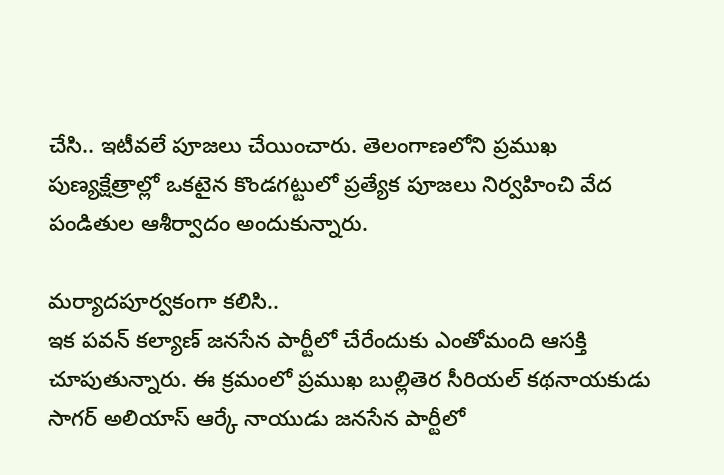చేసి.. ఇటీవలే పూజలు చేయించారు. తెలంగాణలోని ప్రముఖ పుణ్యక్షేత్రాల్లో ఒకటైన కొండగట్టులో ప్రత్యేక పూజలు నిర్వహించి వేద పండితుల ఆశీర్వాదం అందుకున్నారు.

మర్యాదపూర్వకంగా కలిసి..
ఇక పవన్ కల్యాణ్ జనసేన పార్టీలో చేరేందుకు ఎంతోమంది ఆసక్తి చూపుతున్నారు. ఈ క్రమంలో ప్రముఖ బుల్లితెర సీరియల్ కథనాయకుడు సాగర్ అలియాస్ ఆర్కే నాయుడు జనసేన పార్టీలో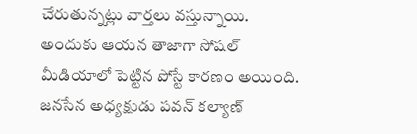చేరుతున్నట్లు వార్తలు వస్తున్నాయి. అందుకు ఆయన తాజాగా సోషల్ మీడియాలో పెట్టిన పోస్టే కారణం అయింది. జనసేన అధ్యక్షుడు పవన్ కల్యాణ్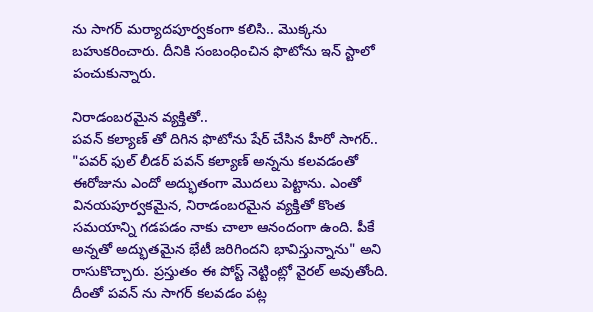ను సాగర్ మర్యాదపూర్వకంగా కలిసి.. మొక్కను బహుకరించారు. దీనికి సంబంధించిన ఫొటోను ఇన్ స్టాలో పంచుకున్నారు.

నిరాడంబరమైన వ్యక్తితో..
పవన్ కల్యాణ్ తో దిగిన ఫొటోను షేర్ చేసిన హీరో సాగర్.. "పవర్ ఫుల్ లీడర్ పవన్ కల్యాణ్ అన్నను కలవడంతో ఈరోజును ఎందో అద్భుతంగా మొదలు పెట్టాను. ఎంతో వినయపూర్వకమైన, నిరాడంబరమైన వ్యక్తితో కొంత సమయాన్ని గడపడం నాకు చాలా ఆనందంగా ఉంది. పీకే అన్నతో అద్భుతమైన భేటీ జరిగిందని భావిస్తున్నాను" అని రాసుకొచ్చారు. ప్రస్తుతం ఈ పోస్ట్ నెట్టింట్లో వైరల్ అవుతోంది. దీంతో పవన్ ను సాగర్ కలవడం పట్ల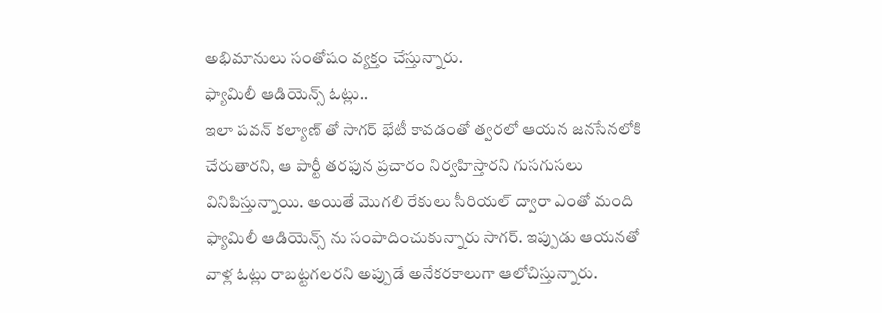అభిమానులు సంతోషం వ్యక్తం చేస్తున్నారు.
ఫ్యామిలీ ఆడియెన్స్ ఓట్లు..
ఇలా పవన్ కల్యాణ్ తో సాగర్ భేటీ కావడంతో త్వరలో ఆయన జనసేనలోకి చేరుతారని, ఆ పార్టీ తరఫున ప్రచారం నిర్వహిస్తారని గుసగుసలు వినిపిస్తున్నాయి. అయితే మొగలి రేకులు సీరియల్ ద్వారా ఎంతో మంది ఫ్యామిలీ ఆడియెన్స్ ను సంపాదించుకున్నారు సాగర్. ఇప్పుడు ఆయనతో వాళ్ల ఓట్లు రాబట్టగలరని అప్పుడే అనేకరకాలుగా ఆలోచిస్తున్నారు.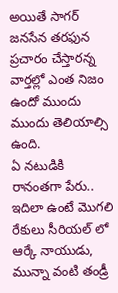అయితే సాగర్ జనసేన తరఫున ప్రచారం చేస్తారన్న వార్తల్లో ఎంత నిజం ఉందో ముందు ముందు తెలియాల్సి ఉంది.
ఏ నటుడికి రానంతగా పేరు..
ఇదిలా ఉంటే మొగలి రేకులు సీరియల్ లో ఆర్కే నాయుడు, మున్నా వంటి తండ్రీ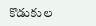కొడుకుల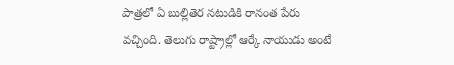పాత్రలో ఏ బుల్లితెర నటుడికి రానంత పేరు వచ్చింది. తెలుగు రాష్ట్రాల్లో ఆర్కే నాయుడు అంటే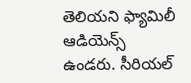తెలియని ఫ్యామిలీ ఆడియెన్స్ ఉండరు. సీరియల్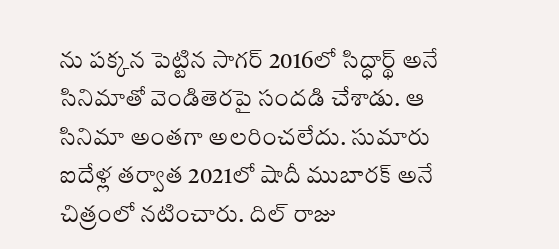ను పక్కన పెట్టిన సాగర్ 2016లో సిద్ధార్థ్ అనే సినిమాతో వెండితెరపై సందడి చేశాడు. ఆ సినిమా అంతగా అలరించలేదు. సుమారు ఐదేళ్ల తర్వాత 2021లో షాదీ ముబారక్ అనే చిత్రంలో నటించారు. దిల్ రాజు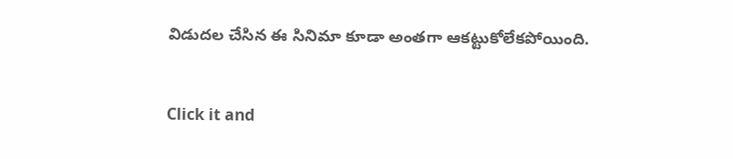విడుదల చేసిన ఈ సినిమా కూడా అంతగా ఆకట్టుకోలేకపోయింది.


Click it and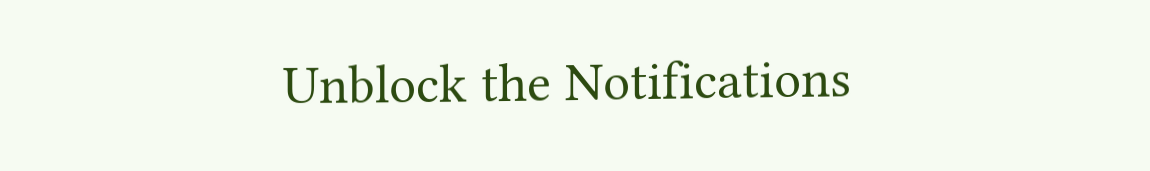Unblock the Notifications